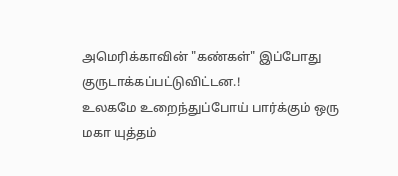அமெரிக்காவின் "கண்கள்" இப்போது குருடாக்கப்பட்டுவிட்டன.!
உலகமே உறைந்துப்போய் பார்க்கும் ஒரு மகா யுத்தம்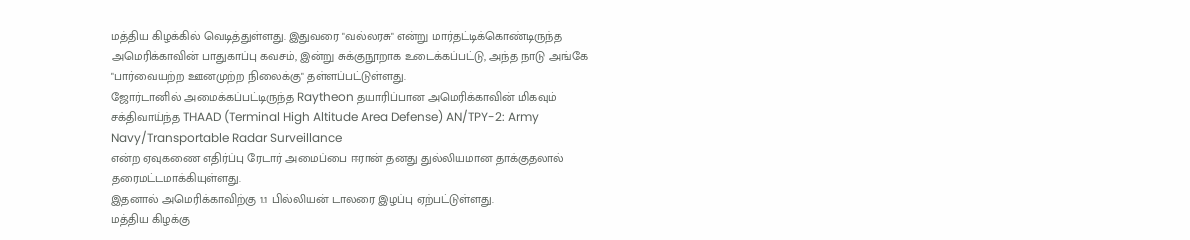மத்திய கிழக்கில் வெடித்துள்ளது. இதுவரை "வல்லரசு" என்று மார்தட்டிக்கொண்டிருந்த அமெரிக்காவின் பாதுகாப்பு கவசம், இன்று சுக்குநூறாக உடைக்கப்பட்டு, அந்த நாடு அங்கே "பார்வையற்ற ஊனமுற்ற நிலைக்கு" தள்ளப்பட்டுள்ளது.
ஜோர்டானில் அமைக்கப்பட்டிருந்த Raytheon தயாரிப்பான அமெரிக்காவின் மிகவும் சக்திவாய்ந்த THAAD (Terminal High Altitude Area Defense) AN/TPY-2: Army Navy/Transportable Radar Surveillance
என்ற ஏவுகணை எதிர்ப்பு ரேடார் அமைப்பை ஈரான் தனது துல்லியமான தாக்குதலால் தரைமட்டமாக்கியுள்ளது.
இதனால் அமெரிக்காவிற்கு 1.1 பில்லியன் டாலரை இழப்பு ஏற்பட்டுள்ளது.
மத்திய கிழக்கு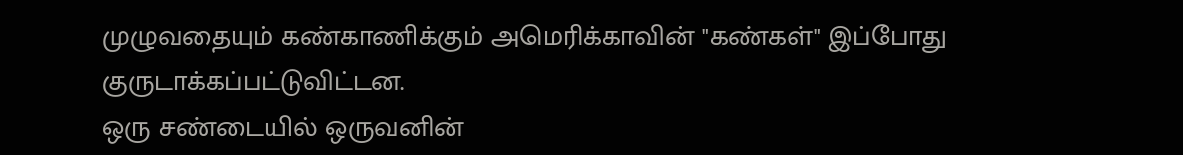முழுவதையும் கண்காணிக்கும் அமெரிக்காவின் "கண்கள்" இப்போது குருடாக்கப்பட்டுவிட்டன.
ஒரு சண்டையில் ஒருவனின்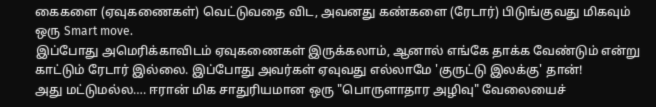கைகளை (ஏவுகணைகள்) வெட்டுவதை விட, அவனது கண்களை (ரேடார்) பிடுங்குவது மிகவும் ஒரு Smart move.
இப்போது அமெரிக்காவிடம் ஏவுகணைகள் இருக்கலாம், ஆனால் எங்கே தாக்க வேண்டும் என்று காட்டும் ரேடார் இல்லை. இப்போது அவர்கள் ஏவுவது எல்லாமே 'குருட்டு இலக்கு' தான்!
அது மட்டுமல்ல…. ஈரான் மிக சாதுரியமான ஒரு "பொருளாதார அழிவு" வேலையைச்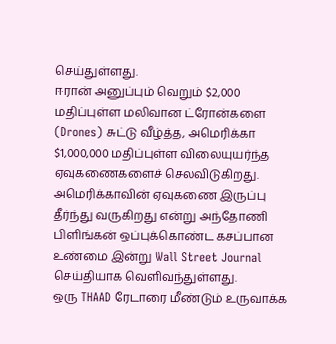செய்துள்ளது.
ஈரான் அனுப்பும் வெறும் $2,000 மதிப்புள்ள மலிவான ட்ரோன்களை (Drones) சுட்டு வீழ்த்த, அமெரிக்கா $1,000,000 மதிப்புள்ள விலையுயர்ந்த ஏவுகணைகளைச் செலவிடுகிறது.
அமெரிக்காவின் ஏவுகணை இருப்பு தீர்ந்து வருகிறது என்று அந்தோணி பிளிங்கன் ஒப்புக்கொண்ட கசப்பான உண்மை இன்று Wall Street Journal செய்தியாக வெளிவந்துள்ளது.
ஒரு THAAD ரேடாரை மீண்டும் உருவாக்க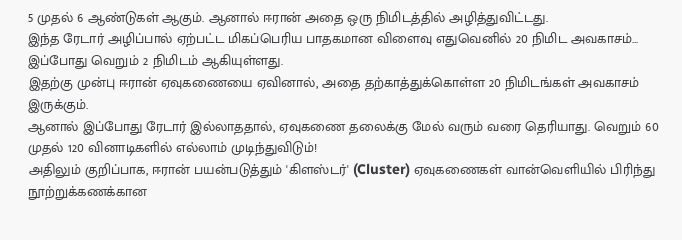5 முதல் 6 ஆண்டுகள் ஆகும். ஆனால் ஈரான் அதை ஒரு நிமிடத்தில் அழித்துவிட்டது.
இந்த ரேடார் அழிப்பால் ஏற்பட்ட மிகப்பெரிய பாதகமான விளைவு எதுவெனில் 20 நிமிட அவகாசம்... இப்போது வெறும் 2 நிமிடம் ஆகியுள்ளது.
இதற்கு முன்பு ஈரான் ஏவுகணையை ஏவினால், அதை தற்காத்துக்கொள்ள 20 நிமிடங்கள் அவகாசம் இருக்கும்.
ஆனால் இப்போது ரேடார் இல்லாததால், ஏவுகணை தலைக்கு மேல் வரும் வரை தெரியாது. வெறும் 60 முதல் 120 வினாடிகளில் எல்லாம் முடிந்துவிடும்!
அதிலும் குறிப்பாக, ஈரான் பயன்படுத்தும் 'கிளஸ்டர்' (Cluster) ஏவுகணைகள் வான்வெளியில் பிரிந்து நூற்றுக்கணக்கான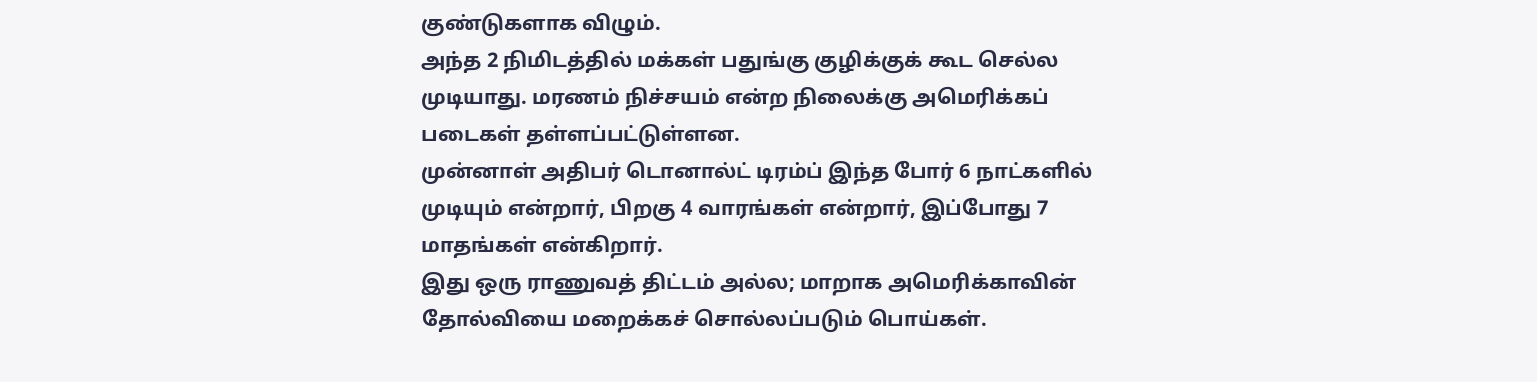குண்டுகளாக விழும்.
அந்த 2 நிமிடத்தில் மக்கள் பதுங்கு குழிக்குக் கூட செல்ல முடியாது. மரணம் நிச்சயம் என்ற நிலைக்கு அமெரிக்கப் படைகள் தள்ளப்பட்டுள்ளன.
முன்னாள் அதிபர் டொனால்ட் டிரம்ப் இந்த போர் 6 நாட்களில் முடியும் என்றார், பிறகு 4 வாரங்கள் என்றார், இப்போது 7 மாதங்கள் என்கிறார்.
இது ஒரு ராணுவத் திட்டம் அல்ல; மாறாக அமெரிக்காவின் தோல்வியை மறைக்கச் சொல்லப்படும் பொய்கள்.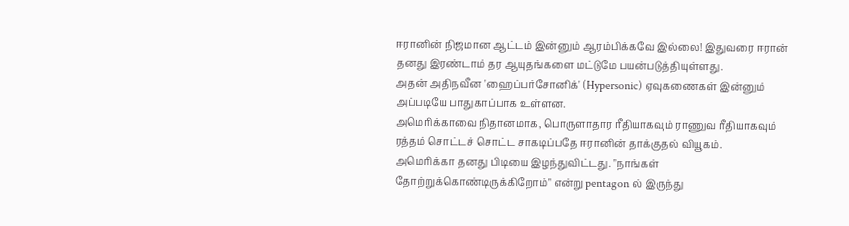ஈரானின் நிஜமான ஆட்டம் இன்னும் ஆரம்பிக்கவே இல்லை! இதுவரை ஈரான் தனது இரண்டாம் தர ஆயுதங்களை மட்டுமே பயன்படுத்தியுள்ளது.
அதன் அதிநவீன 'ஹைப்பர்சோனிக்' (Hypersonic) ஏவுகணைகள் இன்னும் அப்படியே பாதுகாப்பாக உள்ளன.
அமெரிக்காவை நிதானமாக, பொருளாதார ரீதியாகவும் ராணுவ ரீதியாகவும் ரத்தம் சொட்டச் சொட்ட சாகடிப்பதே ஈரானின் தாக்குதல் வியூகம்.
அமெரிக்கா தனது பிடியை இழந்துவிட்டது. "நாங்கள் தோற்றுக்கொண்டிருக்கிறோம்" என்று pentagon ல் இருந்து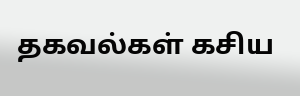தகவல்கள் கசிய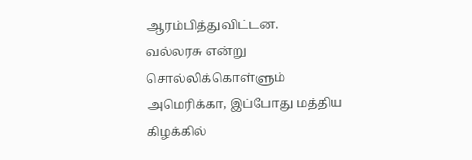ஆரம்பித்துவிட்டன.
வல்லரசு என்று சொல்லிக்கொள்ளும் அமெரிக்கா, இப்போது மத்திய கிழக்கில்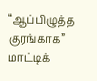“ஆப்பிழுத்த குரங்காக” மாட்டிக்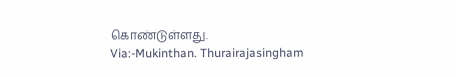கொண்டுள்ளது.
Via:-Mukinthan. Thurairajasingham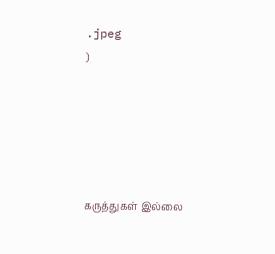.jpeg
)





கருத்துகள் இல்லை